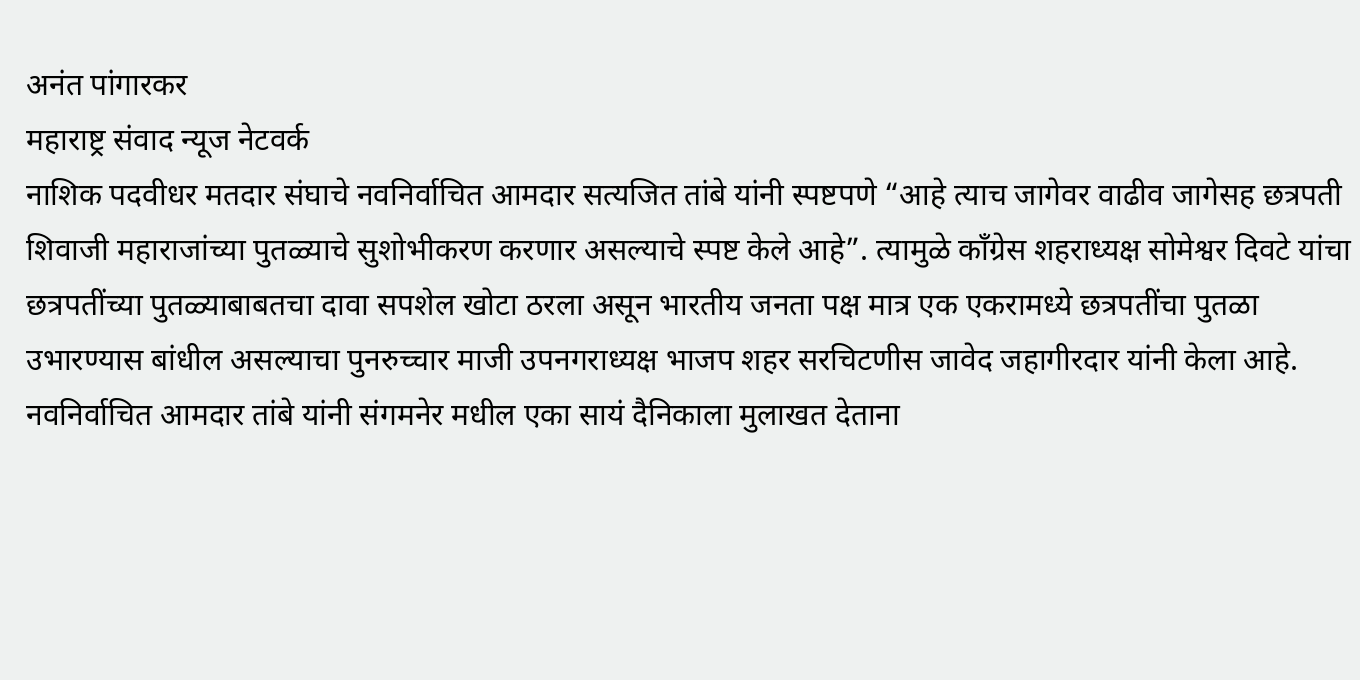अनंत पांगारकर
महाराष्ट्र संवाद न्यूज नेटवर्क
नाशिक पदवीधर मतदार संघाचे नवनिर्वाचित आमदार सत्यजित तांबे यांनी स्पष्टपणे “आहे त्याच जागेवर वाढीव जागेसह छत्रपती शिवाजी महाराजांच्या पुतळ्याचे सुशोभीकरण करणार असल्याचे स्पष्ट केले आहे”. त्यामुळे काँग्रेस शहराध्यक्ष सोमेश्वर दिवटे यांचा छत्रपतींच्या पुतळ्याबाबतचा दावा सपशेल खोटा ठरला असून भारतीय जनता पक्ष मात्र एक एकरामध्ये छत्रपतींचा पुतळा उभारण्यास बांधील असल्याचा पुनरुच्चार माजी उपनगराध्यक्ष भाजप शहर सरचिटणीस जावेद जहागीरदार यांनी केला आहे.
नवनिर्वाचित आमदार तांबे यांनी संगमनेर मधील एका सायं दैनिकाला मुलाखत देताना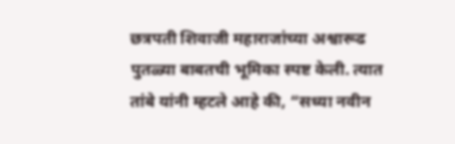छत्रपती शिवाजी महाराजांच्या अश्वारूढ पुतळ्या बाबतची भूमिका स्पष्ट केली. त्यात तांबे यांनी म्हटले आहे की, “सध्या नवीन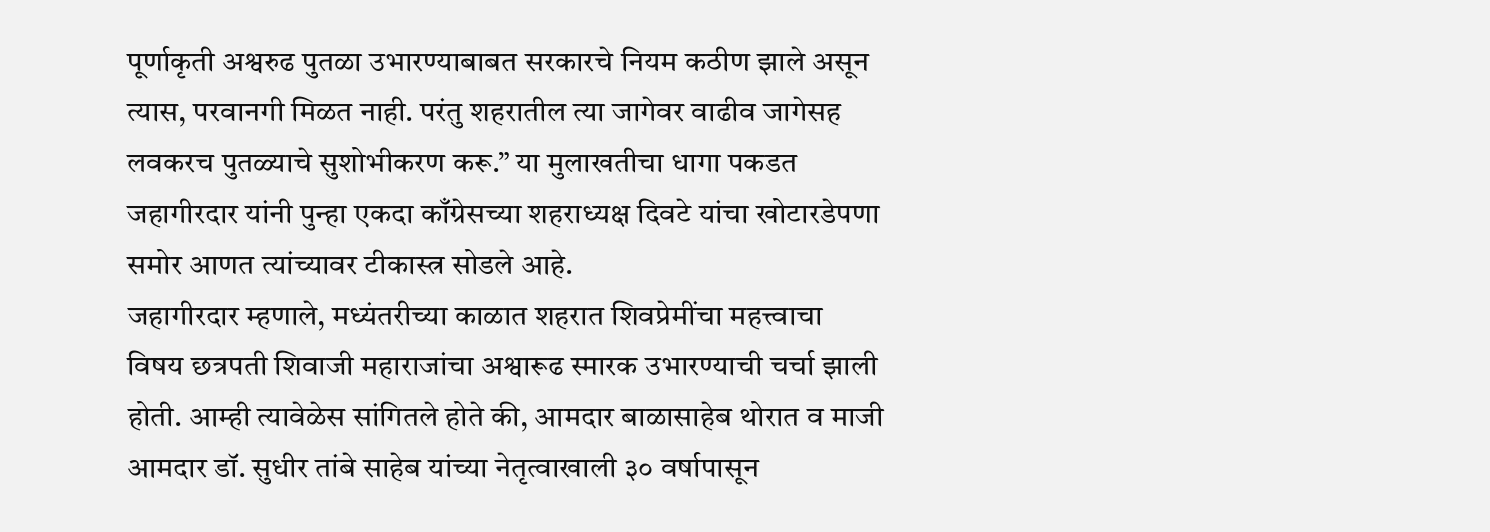पूर्णाकृती अश्वरुढ पुतळा उभारण्याबाबत सरकारचे नियम कठीण झाले असून त्यास, परवानगी मिळत नाही. परंतु शहरातील त्या जागेवर वाढीव जागेसह लवकरच पुतळ्याचे सुशोभीकरण करू.” या मुलाखतीचा धागा पकडत जहागीरदार यांनी पुन्हा एकदा काँग्रेसच्या शहराध्यक्ष दिवटे यांचा खोटारडेपणा समोर आणत त्यांच्यावर टीकास्त्र सोडले आहे.
जहागीरदार म्हणाले, मध्यंतरीच्या काळात शहरात शिवप्रेमींचा महत्त्वाचा विषय छत्रपती शिवाजी महाराजांचा अश्वारूढ स्मारक उभारण्याची चर्चा झाली होती. आम्ही त्यावेळेस सांगितले होते की, आमदार बाळासाहेब थोरात व माजी आमदार डॉ. सुधीर तांबे साहेब यांच्या नेतृत्वाखाली ३० वर्षापासून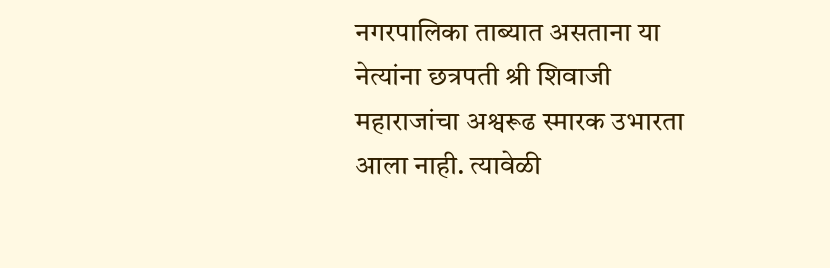नगरपालिका ताब्यात असताना या नेत्यांना छत्रपती श्री शिवाजी महाराजांचा अश्वरूढ स्मारक उभारता आला नाही. त्यावेळी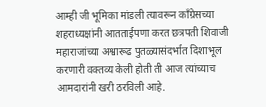आम्ही जी भूमिका मांडली त्यावरून काँग्रेसच्या शहराध्यक्षांनी आतताईपणा करत छत्रपती शिवाजी महाराजांच्या अश्वारूढ पुतळ्यासंदर्भात दिशाभूल करणारी वक्तव्य केली होती ती आज त्यांच्याच आमदारांनी खरी ठरविली आहे.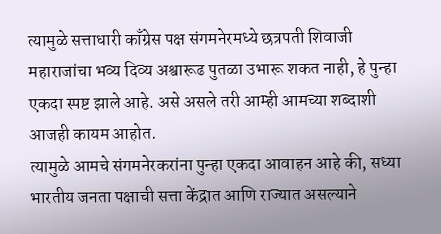त्यामुळे सत्ताधारी काँग्रेस पक्ष संगमनेरमध्ये छत्रपती शिवाजी महाराजांचा भव्य दिव्य अश्वारूढ पुतळा उभारू शकत नाही, हे पुन्हा एकदा स्पष्ट झाले आहे. असे असले तरी आम्ही आमच्या शब्दाशी आजही कायम आहोत.
त्यामुळे आमचे संगमनेरकरांना पुन्हा एकदा आवाहन आहे की, सध्या भारतीय जनता पक्षाची सत्ता केंद्रात आणि राज्यात असल्याने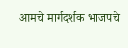आमचे मार्गदर्शक भाजपचे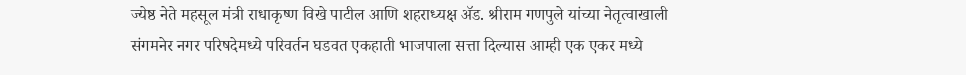ज्येष्ठ नेते महसूल मंत्री राधाकृष्ण विखे पाटील आणि शहराध्यक्ष ॲड. श्रीराम गणपुले यांच्या नेतृत्वाखाली संगमनेर नगर परिषदेमध्ये परिवर्तन घडवत एकहाती भाजपाला सत्ता दिल्यास आम्ही एक एकर मध्ये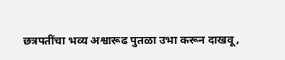छत्रपतींचा भव्य अश्वारूढ पुतळा उभा करून दाखवू,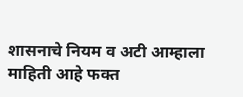शासनाचे नियम व अटी आम्हाला माहिती आहे फक्त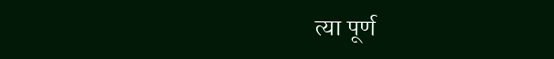त्या पूर्ण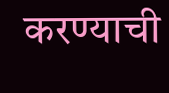करण्याची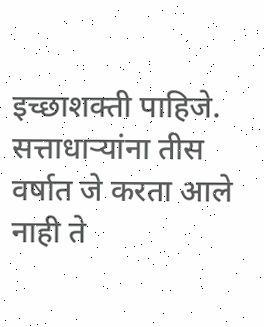इच्छाशक्ती पाहिजे. सत्ताधाऱ्यांना तीस वर्षात जे करता आले नाही ते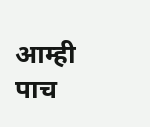आम्ही पाच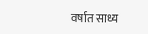वर्षात साध्य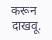करून दाखवू.